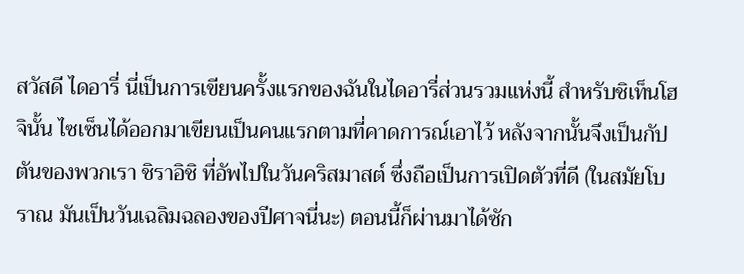สวัสดี ไดอารี่ นี่เป็นการเขียนครั้งแรกของฉันในไดอารี่ส่วนรวมแห่งนี้ สำหรับชิเท็นโฮจินั้น ไซเซ็นได้ออกมาเขียนเป็นคนแรกตามที่คาดการณ์เอาไว้ หลังจากนั้นจึงเป็นกัปตันของพวกเรา ชิราอิชิ ที่อัพไปในวันคริสมาสต์ ซึ่งถือเป็นการเปิดตัวที่ดี (ในสมัยโบราณ มันเป็นวันเฉลิมฉลองของปีศาจนี่นะ) ตอนนี้ก็ผ่านมาได้ซัก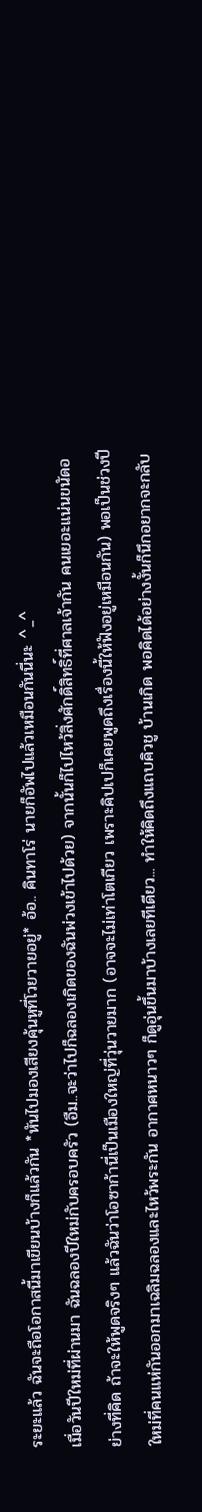ระยะแล้ว ฉันจะถือโอกาสนี้มาเขียนบ้างก็แล้วกัน *หันไปมองเสียงคุ้นหูที่โวยวายอยู่* อ้อ.. คินทาโร่ นายก็อัพไปแล้วเหมือนกันนี่นะ ^_^
เมื่อวันปีใหม่ที่ผ่านมา ฉันฉลองปีใหม่กับครอบครัว (อืม..จะว่าไปก็ฉลองเกิดของฉันพ่วงเข้าไปด้วย) จากนั้นก็ไปไหว้สิ่งศักดิ์สิทธิ์ที่ศาลเจ้ากัน คนเยอะแน่นขนัดอย่างที่คิด ถ้าจะให้พูดจริงๆ แล้วฉันว่าโอซาก้านี่เป็นเมืองใหญ่ที่วุ่นวายมาก (อาจจะไม่เท่าโตเกียว เพราะคิปเปก็เคยพูดถึงเรื่องนี้ให้ฟังอยู่เหมือนกัน) พอเป็นช่วงปีใหม่ที่คนแห่กันออกมาเฉลิมฉลองและไหว้พระกัน อากาศหนาวๆ ก็ดูอุ่นขึ้นมาบ้างเลยทีเดียว... ทำให้คิดถึงแถบคิวชู บ้านเกิด พอคิดได้อย่างงั้นก็นึกอยากจะกลับ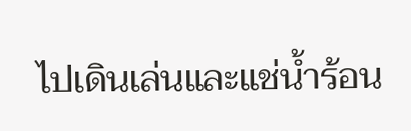ไปเดินเล่นและแช่น้ำร้อน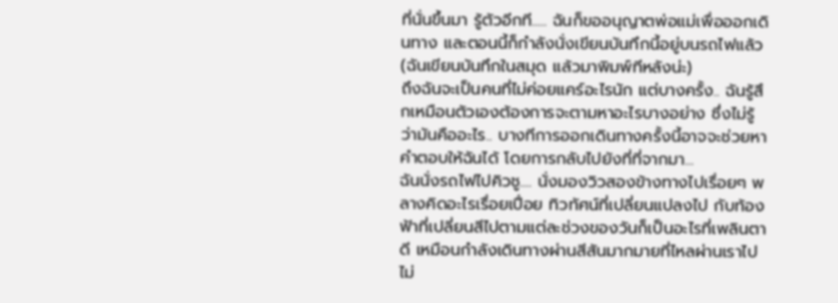ที่นั่นขึ้นมา รู้ตัวอีกที..... ฉันก็ขออนุญาตพ่อแม่เพื่อออกเดินทาง และตอนนี้ก็กำลังนั่งเขียนบันทึกนี้อยู่บนรถไฟแล้ว (ฉันเขียนบันทึกในสมุด แล้วมาพิมพ์ทีหลังน่ะ)
ถึงฉันจะเป็นคนที่ไม่ค่อยแคร์อะไรนัก แต่บางครั้ง.. ฉันรู้สึกเหมือนตัวเองต้องการจะตามหาอะไรบางอย่าง ซึ่งไม่รู้ว่ามันคืออะไร.. บางทีการออกเดินทางครั้งนี้อาจจะช่วยหาคำตอบให้ฉันได้ โดยการกลับไปยังที่ที่จากมา...
ฉันนั่งรถไฟไปคิวชู.... นั่งมองวิวสองข้างทางไปเรื่อยๆ พลางคิดอะไรเรื่อยเปื่อย ทิวทัศน์ที่เปลี่ยนแปลงไป กับท้องฟ้าที่เปลี่ยนสีไปตามแต่ละช่วงของวันก็เป็นอะไรที่เพลินตาดี เหมือนกำลังเดินทางผ่านสีสันมากมายที่ไหลผ่านเราไปไม่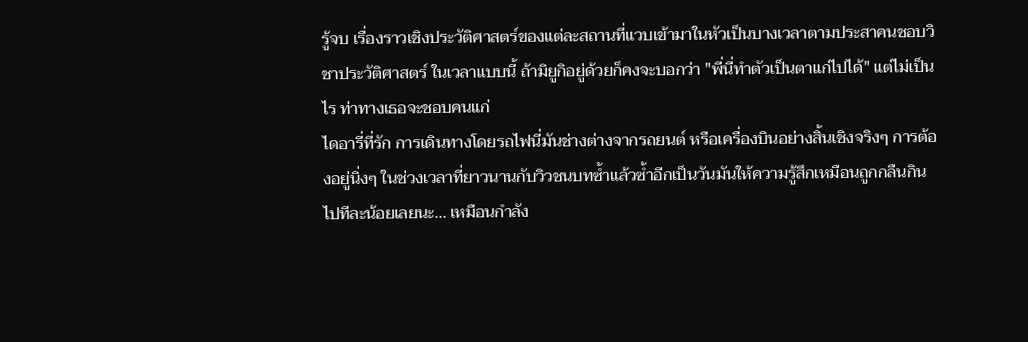รู้จบ เรื่องราวเชิงประวัติศาสตร์ของแต่ละสถานที่แวบเข้ามาในหัวเป็นบางเวลาตามประสาคนชอบวิชาประวัติศาสตร์ ในเวลาแบบนี้ ถ้ามิยูกิอยู่ด้วยก็คงจะบอกว่า "พี่นี่ทำตัวเป็นตาแก่ไปได้" แต่ไม่เป็นไร ท่าทางเธอจะชอบคนแก่
ไดอารี่ที่รัก การเดินทางโดยรถไฟนี่มันช่างต่างจากรถยนต์ หรือเครื่องบินอย่างสิ้นเชิงจริงๆ การต้องอยู่นิ่งๆ ในช่วงเวลาที่ยาวนานกับวิวชนบทซ้ำแล้วซ้ำอีกเป็นวันมันให้ความรู้สึกเหมือนถูกกลืนกินไปทีละน้อยเลยนะ... เหมือนกำลัง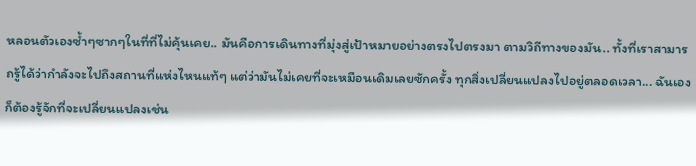หลอนตัวเองซ้ำๆซากๆในที่ที่ไม่คุ้นเคย.. มันคือการเดินทางที่มุ่งสู่เป้าหมายอย่างตรงไปตรงมา ตามวิถีทางของมัน.. ทั้งที่เราสามารถรู้ได้ว่ากำลังจะไปถึงสถานที่แห่งไหนแท้ๆ แต่ว่ามันไม่เคยที่จะเหมือนเดิมเลยซักครั้ง ทุกสิ่งเปลี่ยนแปลงไปอยู่ตลอดเวลา... ฉันเองก็ต้องรู้จักที่จะเปลี่ยนแปลงเช่น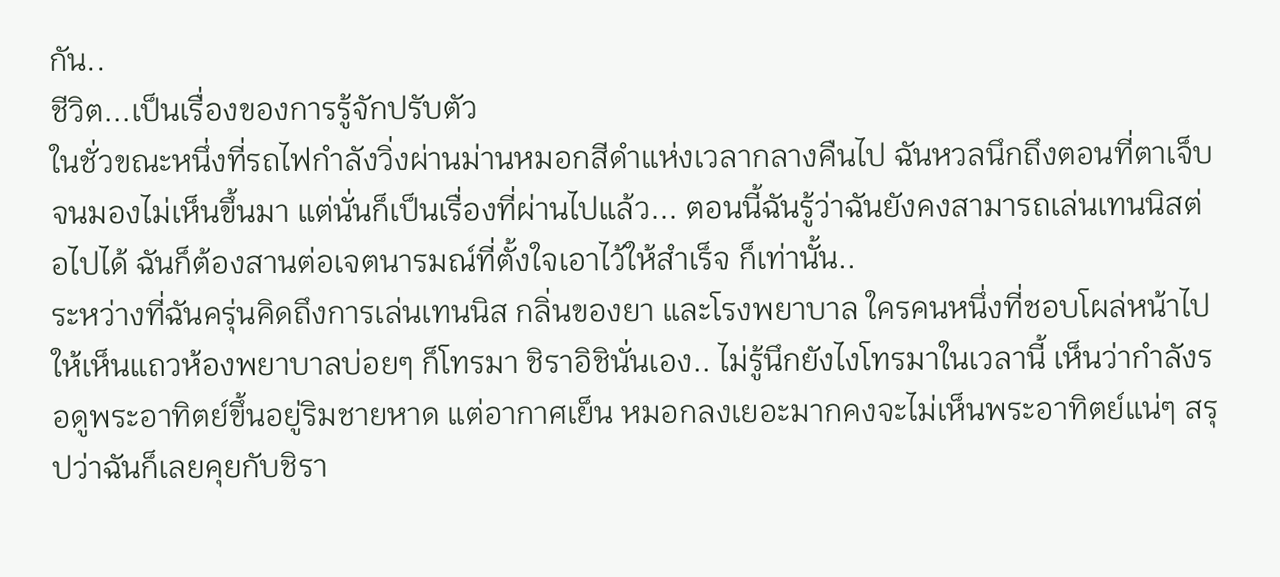กัน..
ชีวิต...เป็นเรื่องของการรู้จักปรับตัว
ในชั่วขณะหนึ่งที่รถไฟกำลังวิ่งผ่านม่านหมอกสีดำแห่งเวลากลางคืนไป ฉันหวลนึกถึงตอนที่ตาเจ็บจนมองไม่เห็นขึ้นมา แต่นั่นก็เป็นเรื่องที่ผ่านไปแล้ว... ตอนนี้ฉันรู้ว่าฉันยังคงสามารถเล่นเทนนิสต่อไปได้ ฉันก็ต้องสานต่อเจตนารมณ์ที่ตั้งใจเอาไว้ให้สำเร็จ ก็เท่านั้น..
ระหว่างที่ฉันครุ่นคิดถึงการเล่นเทนนิส กลิ่นของยา และโรงพยาบาล ใครคนหนึ่งที่ชอบโผล่หน้าไปให้เห็นแถวห้องพยาบาลบ่อยๆ ก็โทรมา ชิราอิชินั่นเอง.. ไม่รู้นึกยังไงโทรมาในเวลานี้ เห็นว่ากำลังรอดูพระอาทิตย์ขึ้นอยู่ริมชายหาด แต่อากาศเย็น หมอกลงเยอะมากคงจะไม่เห็นพระอาทิตย์แน่ๆ สรุปว่าฉันก็เลยคุยกับชิรา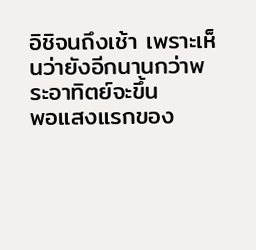อิชิจนถึงเช้า เพราะเห็นว่ายังอีกนานกว่าพระอาทิตย์จะขึ้น
พอแสงแรกของ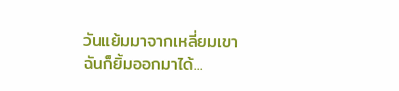วันแย้มมาจากเหลี่ยมเขา ฉันก็ยิ้มออกมาได้...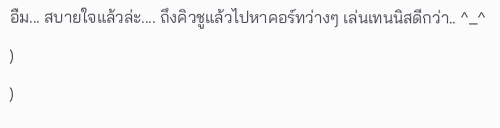อืม... สบายใจแล้วล่ะ.... ถึงคิวชูแล้วไปหาคอร์ทว่างๆ เล่นเทนนิสดีกว่า.. ^_^
)
)